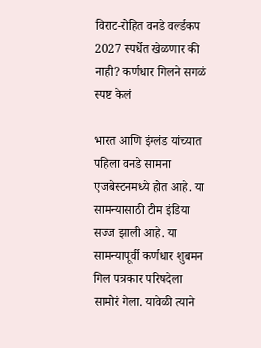विराट-रोहित वनडे वर्ल्डकप 2027 स्पर्धेत खेळणार की नाही? कर्णधार गिलने सगळं स्पष्ट केलं

भारत आणि इंग्लंड यांच्यात पहिला वनडे सामना एजबेस्टनमध्ये होत आहे. या सामन्यासाठी टीम इंडिया सज्ज झाली आहे. या सामन्यापूर्वी कर्णधार शुबमन गिल पत्रकार परिषदेला सामोरं गेला. यावेळी त्याने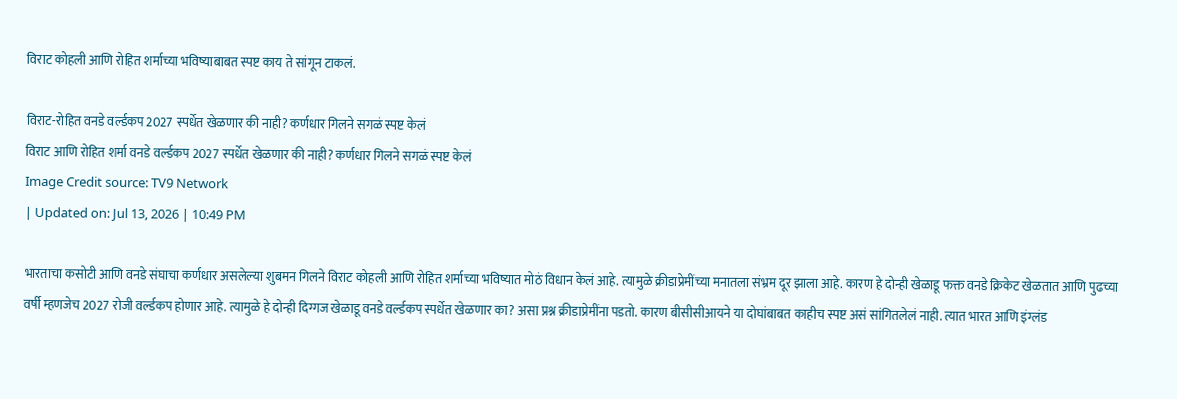विराट कोहली आणि रोहित शर्माच्या भविष्याबाबत स्पष्ट काय ते सांगून टाकलं.

विराट-रोहित वनडे वर्ल्डकप 2027 स्पर्धेत खेळणार की नाही? कर्णधार गिलने सगळं स्पष्ट केलं
विराट आणि रोहित शर्मा वनडे वर्ल्डकप 2027 स्पर्धेत खेळणार की नाही? कर्णधार गिलने सगळं स्पष्ट केलं
Image Credit source: TV9 Network
| Updated on: Jul 13, 2026 | 10:49 PM

भारताचा कसोटी आणि वनडे संघाचा कर्णधार असलेल्या शुबमन गिलने विराट कोहली आणि रोहित शर्माच्या भविष्यात मोठं विधान केलं आहे. त्यामुळे क्रीडाप्रेमींच्या मनातला संभ्रम दूर झाला आहे. कारण हे दोन्ही खेळाडू फक्त वनडे क्रिकेट खेळतात आणि पुढच्या वर्षी म्हणजेच 2027 रोजी वर्ल्डकप होणार आहे. त्यामुळे हे दोन्ही दिग्गज खेळाडू वनडे वर्ल्डकप स्पर्धेत खेळणार का? असा प्रश्न क्रीडाप्रेमींना पडतो. कारण बीसीसीआयने या दोघांबाबत काहीच स्पष्ट असं सांगितलेलं नाही. त्यात भारत आणि इंग्लंड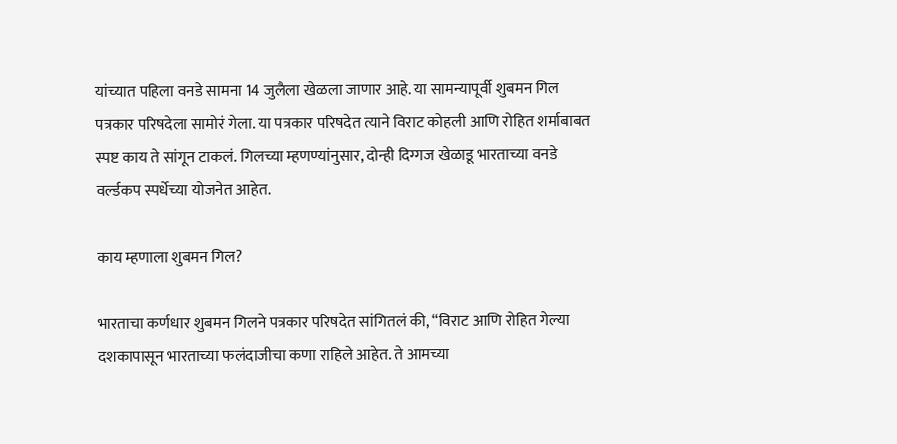यांच्यात पहिला वनडे सामना 14 जुलैला खेळला जाणार आहे. या सामन्यापूर्वी शुबमन गिल पत्रकार परिषदेला सामोरं गेला. या पत्रकार परिषदेत त्याने विराट कोहली आणि रोहित शर्माबाबत स्पष्ट काय ते सांगून टाकलं. गिलच्या म्हणण्यांनुसार, दोन्ही दिग्गज खेळाडू भारताच्या वनडे वर्ल्डकप स्पर्धेच्या योजनेत आहेत.

काय म्हणाला शुबमन गिल?

भारताचा कर्णधार शुबमन गिलने पत्रकार परिषदेत सांगितलं की, “विराट आणि रोहित गेल्या दशकापासून भारताच्या फलंदाजीचा कणा राहिले आहेत. ते आमच्या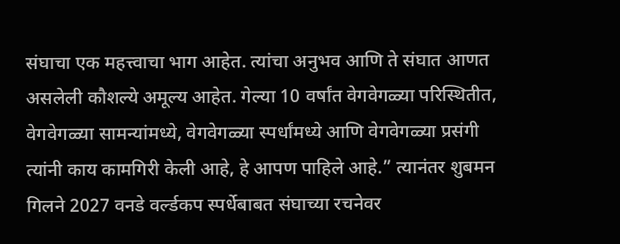संघाचा एक महत्त्वाचा भाग आहेत. त्यांचा अनुभव आणि ते संघात आणत असलेली कौशल्ये अमूल्य आहेत. गेल्या 10 वर्षांत वेगवेगळ्या परिस्थितीत, वेगवेगळ्या सामन्यांमध्ये, वेगवेगळ्या स्पर्धांमध्ये आणि वेगवेगळ्या प्रसंगी त्यांनी काय कामगिरी केली आहे, हे आपण पाहिले आहे.” त्यानंतर शुबमन गिलने 2027 वनडे वर्ल्डकप स्पर्धेबाबत संघाच्या रचनेवर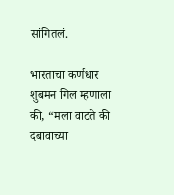सांगितलं.

भारताचा कर्णधार शुबमन गिल म्हणाला की, “मला वाटते की दबावाच्या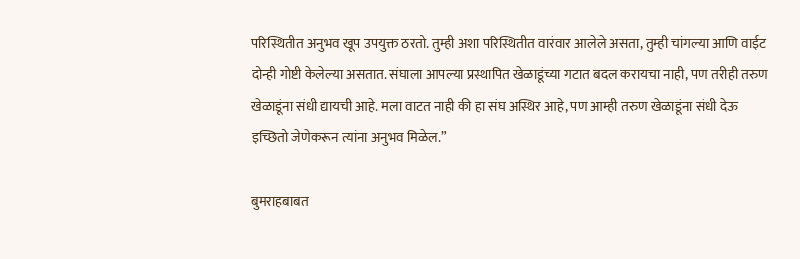परिस्थितीत अनुभव खूप उपयुक्त ठरतो. तुम्ही अशा परिस्थितीत वारंवार आलेले असता, तुम्ही चांगल्या आणि वाईट दोन्ही गोष्टी केलेल्या असतात. संघाला आपल्या प्रस्थापित खेळाडूंच्या गटात बदल करायचा नाही, पण तरीही तरुण खेळाडूंना संधी द्यायची आहे. मला वाटत नाही की हा संघ अस्थिर आहे, पण आम्ही तरुण खेळाडूंना संधी देऊ इच्छितो जेणेकरून त्यांना अनुभव मिळेल.”

बुमराहबाबत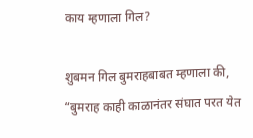काय म्हणाला गिल?

शुबमन गिल बुमराहबाबत म्हणाला की, “बुमराह काही काळानंतर संघात परत येत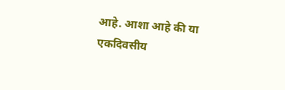आहे. आशा आहे की या एकदिवसीय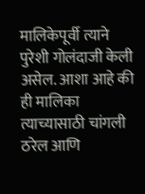मालिकेपूर्वी त्याने पुरेशी गोलंदाजी केली असेल. आशा आहे की ही मालिका त्याच्यासाठी चांगली ठरेल आणि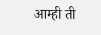आम्ही ती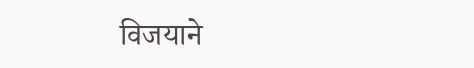विजयाने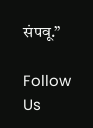संपवू.”

Follow Us